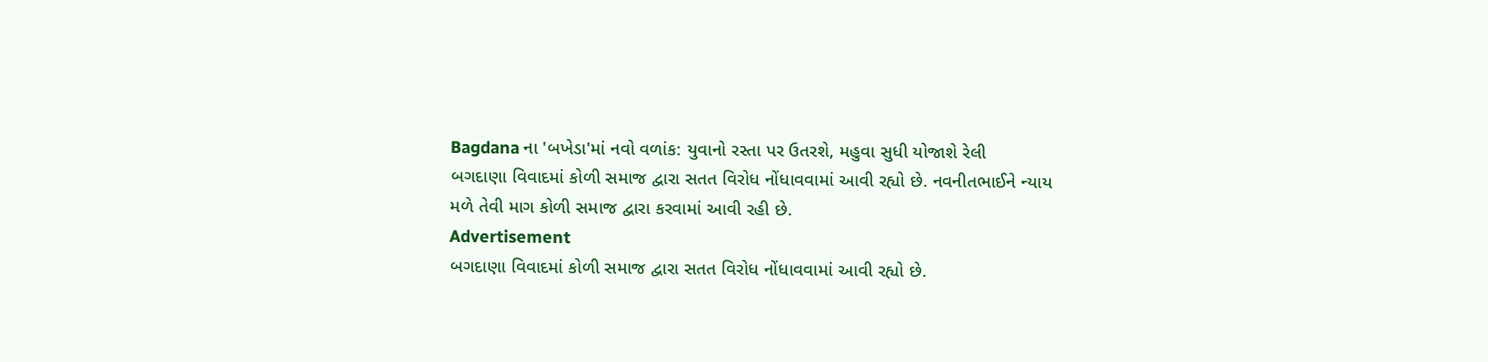Bagdana ના 'બખેડા'માં નવો વળાંક: યુવાનો રસ્તા પર ઉતરશે, મહુવા સુધી યોજાશે રેલી
બગદાણા વિવાદમાં કોળી સમાજ દ્વારા સતત વિરોધ નોંધાવવામાં આવી રહ્યો છે. નવનીતભાઈને ન્યાય મળે તેવી માગ કોળી સમાજ દ્વારા કરવામાં આવી રહી છે.
Advertisement
બગદાણા વિવાદમાં કોળી સમાજ દ્વારા સતત વિરોધ નોંધાવવામાં આવી રહ્યો છે.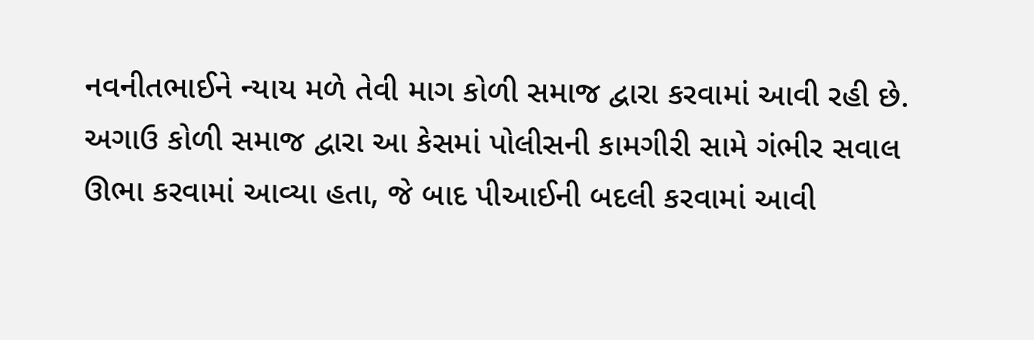નવનીતભાઈને ન્યાય મળે તેવી માગ કોળી સમાજ દ્વારા કરવામાં આવી રહી છે. અગાઉ કોળી સમાજ દ્વારા આ કેસમાં પોલીસની કામગીરી સામે ગંભીર સવાલ ઊભા કરવામાં આવ્યા હતા, જે બાદ પીઆઈની બદલી કરવામાં આવી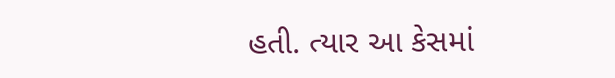હતી. ત્યાર આ કેસમાં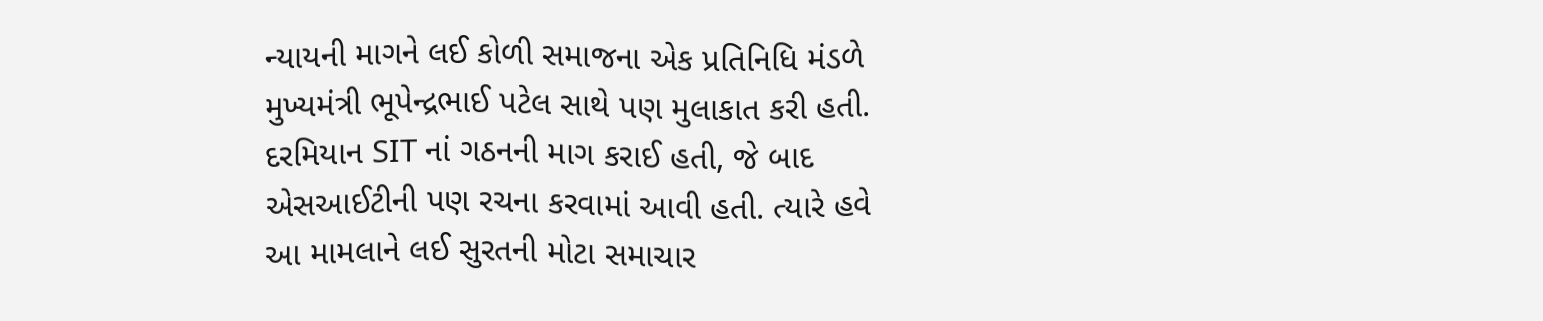ન્યાયની માગને લઈ કોળી સમાજના એક પ્રતિનિધિ મંડળે મુખ્યમંત્રી ભૂપેન્દ્રભાઈ પટેલ સાથે પણ મુલાકાત કરી હતી. દરમિયાન SIT નાં ગઠનની માગ કરાઈ હતી, જે બાદ એસઆઈટીની પણ રચના કરવામાં આવી હતી. ત્યારે હવે આ મામલાને લઈ સુરતની મોટા સમાચાર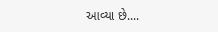આવ્યા છે....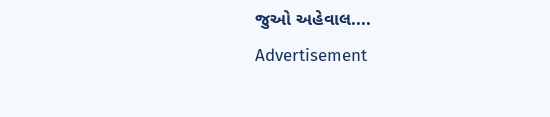જુઓ અહેવાલ....
Advertisement